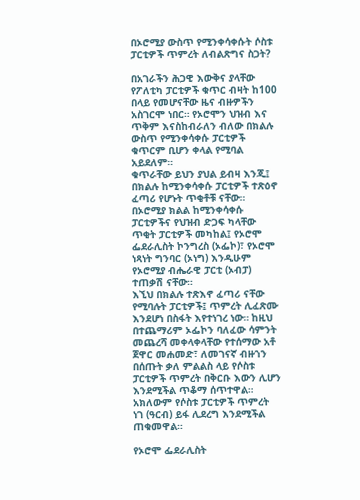በኦሮሚያ ውስጥ የሚንቀሳቀሱት ሶስቱ ፓርቲዎች ጥምረት ለብልጽግና ስጋት?

በአገራችን ሕጋዊ እውቅና ያላቸው የፖለቲካ ፓርቲዎች ቁጥር ብዛት ከ100 በላይ የመሆናቸው ዜና ብዙዎችን አስገርሞ ነበር። የኦሮሞን ህዝብ እና ጥቅም እናስከብራለን ብለው በክልሉ ውስጥ የሚንቀሳቀሱ ፓርቲዎች ቁጥርም ቢሆን ቀላል የሚባል አይደለም።
ቁጥራቸው ይህን ያህል ይብዛ እንጂ፤ በክልሉ ከሚንቀሳቀሱ ፓርቲዎች ተጽዕኖ ፈጣሪ የሆኑት ጥቂቶቹ ናቸው።
በኦሮሚያ ክልል ከሚንቀሳቀሱ ፓርቲዎችና የህዝብ ድጋፍ ካላቸው ጥቂት ፓርቲዎች መካከል፤ የኦሮሞ ፌደራሊስት ኮንግረስ (ኦፌኮ)፣ የኦሮሞ ነጻነት ግንባር (ኦነግ) እንዲሁም የኦሮሚያ ብሔራዊ ፓርቲ (ኦብፓ) ተጠቃሽ ናቸው።
እኚህ በክልሉ ተጽእኖ ፈጣሪ ናቸው የሚባሉት ፓርቲዎች፤ ጥምረት ሊፈጽሙ እንደሆነ በስፋት እየተነገረ ነው። ከዚህ በተጨማሪም ኦፌኮን ባለፈው ሳምንት መጨረሻ መቀላቀላቸው የተሰማው አቶ ጀዋር መሐመድ፣ ለመገናኛ ብዙኀን በሰጡት ቃለ ምልልስ ላይ የሶስቱ ፓርቲዎች ጥምረት በቅርቡ እውን ሊሆን እንደሚችል ጥቆማ ሰጥተዋል።
አክለውም የሶስቱ ፓርቲዎች ጥምረት ነገ (ዓርብ) ይፋ ሊደረግ እንደሚችል ጠቁመዋል።

የኦሮሞ ፌደራሊስት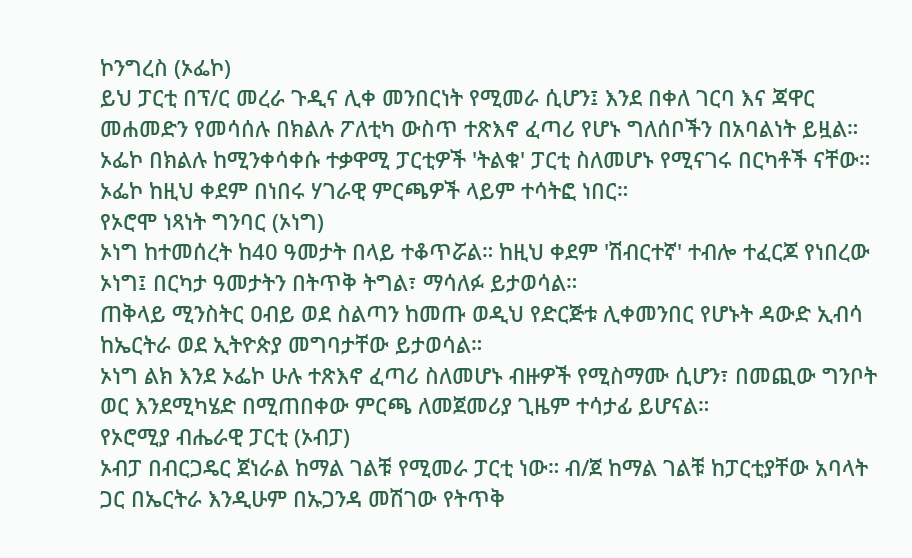ኮንግረስ (ኦፌኮ)
ይህ ፓርቲ በፕ/ር መረራ ጉዲና ሊቀ መንበርነት የሚመራ ሲሆን፤ እንደ በቀለ ገርባ እና ጃዋር መሐመድን የመሳሰሉ በክልሉ ፖለቲካ ውስጥ ተጽእኖ ፈጣሪ የሆኑ ግለሰቦችን በአባልነት ይዟል።
ኦፌኮ በክልሉ ከሚንቀሳቀሱ ተቃዋሚ ፓርቲዎች 'ትልቁ' ፓርቲ ስለመሆኑ የሚናገሩ በርካቶች ናቸው።
ኦፌኮ ከዚህ ቀደም በነበሩ ሃገራዊ ምርጫዎች ላይም ተሳትፎ ነበር።
የኦሮሞ ነጻነት ግንባር (ኦነግ)
ኦነግ ከተመሰረት ከ40 ዓመታት በላይ ተቆጥሯል። ከዚህ ቀደም 'ሽብርተኛ' ተብሎ ተፈርጆ የነበረው ኦነግ፤ በርካታ ዓመታትን በትጥቅ ትግል፣ ማሳለፉ ይታወሳል።
ጠቅላይ ሚንስትር ዐብይ ወደ ስልጣን ከመጡ ወዲህ የድርጅቱ ሊቀመንበር የሆኑት ዳውድ ኢብሳ ከኤርትራ ወደ ኢትዮጵያ መግባታቸው ይታወሳል።
ኦነግ ልክ እንደ ኦፌኮ ሁሉ ተጽእኖ ፈጣሪ ስለመሆኑ ብዙዎች የሚስማሙ ሲሆን፣ በመጪው ግንቦት ወር እንደሚካሄድ በሚጠበቀው ምርጫ ለመጀመሪያ ጊዜም ተሳታፊ ይሆናል።
የኦሮሚያ ብሔራዊ ፓርቲ (ኦብፓ)
ኦብፓ በብርጋዴር ጀነራል ከማል ገልቹ የሚመራ ፓርቲ ነው። ብ/ጀ ከማል ገልቹ ከፓርቲያቸው አባላት ጋር በኤርትራ እንዲሁም በኡጋንዳ መሽገው የትጥቅ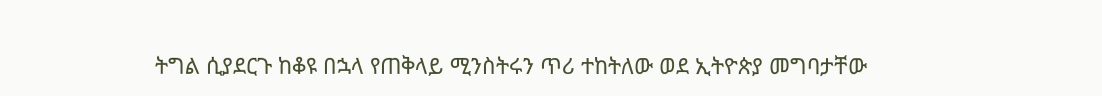ትግል ሲያደርጉ ከቆዩ በኋላ የጠቅላይ ሚንስትሩን ጥሪ ተከትለው ወደ ኢትዮጵያ መግባታቸው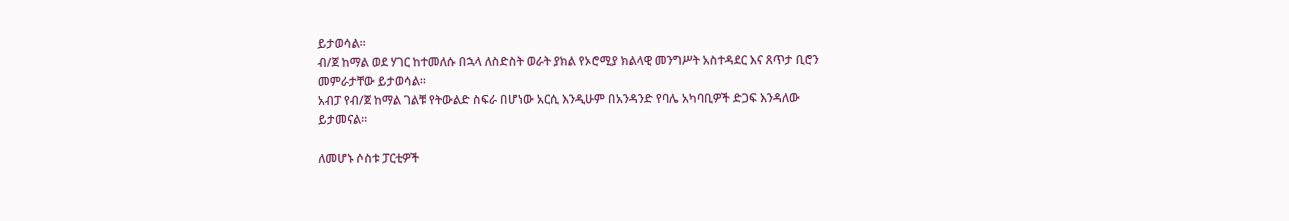ይታወሳል።
ብ/ጀ ከማል ወደ ሃገር ከተመለሱ በኋላ ለስድስት ወራት ያክል የኦሮሚያ ክልላዊ መንግሥት አስተዳደር እና ጸጥታ ቢሮን መምራታቸው ይታወሳል።
አብፓ የብ/ጀ ከማል ገልቹ የትውልድ ስፍራ በሆነው አርሲ እንዲሁም በአንዳንድ የባሌ አካባቢዎች ድጋፍ እንዳለው ይታመናል።

ለመሆኑ ሶስቱ ፓርቲዎች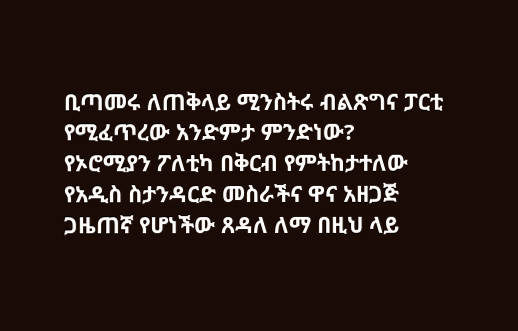ቢጣመሩ ለጠቅላይ ሚንስትሩ ብልጽግና ፓርቲ የሚፈጥረው አንድምታ ምንድነው?
የኦሮሚያን ፖለቲካ በቅርብ የምትከታተለው የአዲስ ስታንዳርድ መስራችና ዋና አዘጋጅ ጋዜጠኛ የሆነችው ጸዳለ ለማ በዚህ ላይ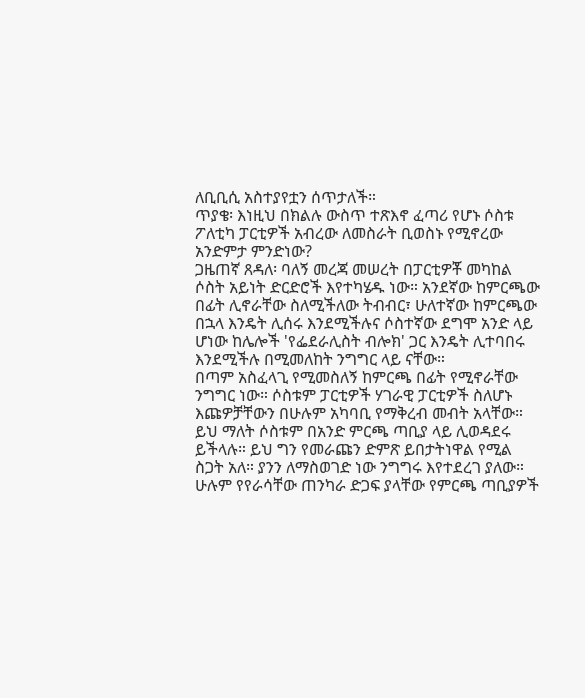ለቢቢሲ አስተያየቷን ሰጥታለች።
ጥያቄ፡ እነዚህ በክልሉ ውስጥ ተጽእኖ ፈጣሪ የሆኑ ሶስቱ ፖለቲካ ፓርቲዎች አብረው ለመስራት ቢወስኑ የሚኖረው አንድምታ ምንድነው?
ጋዜጠኛ ጸዳለ፡ ባለኝ መረጃ መሠረት በፓርቲዎቾ መካከል ሶስት አይነት ድርድሮች እየተካሄዱ ነው። አንደኛው ከምርጫው በፊት ሊኖራቸው ስለሚችለው ትብብር፣ ሁለተኛው ከምርጫው በኋላ እንዴት ሊሰሩ እንደሚችሉና ሶስተኛው ደግሞ አንድ ላይ ሆነው ከሌሎች 'የፌደራሊስት ብሎክ' ጋር እንዴት ሊተባበሩ እንደሚችሉ በሚመለከት ንግግር ላይ ናቸው።
በጣም አስፈላጊ የሚመስለኝ ከምርጫ በፊት የሚኖራቸው ንግግር ነው። ሶስቱም ፓርቲዎች ሃገራዊ ፓርቲዎች ስለሆኑ እጩዎቻቸውን በሁሉም አካባቢ የማቅረብ መብት አላቸው። ይህ ማለት ሶስቱም በአንድ ምርጫ ጣቢያ ላይ ሊወዳደሩ ይችላሉ። ይህ ግን የመራጩን ድምጽ ይበታትነዋል የሚል ስጋት አለ። ያንን ለማስወገድ ነው ንግግሩ እየተደረገ ያለው።
ሁሉም የየራሳቸው ጠንካራ ድጋፍ ያላቸው የምርጫ ጣቢያዎች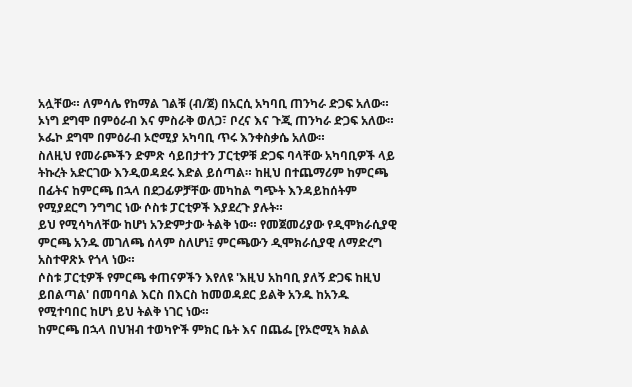አሏቸው። ለምሳሌ የከማል ገልቹ (ብ/ጀ) በአርሲ አካባቢ ጠንካራ ድጋፍ አለው። ኦነግ ደግሞ በምዕራብ እና ምስራቅ ወለጋ፣ ቦረና እና ጉጂ ጠንካራ ድጋፍ አለው። ኦፌኮ ደግሞ በምዕራብ ኦሮሚያ አካባቢ ጥሩ እንቀስቃሴ አለው።
ስለዚህ የመራጮችን ድምጽ ሳይበታተን ፓርቲዎቹ ድጋፍ ባላቸው አካባቢዎች ላይ ትኩረት አድርገው እንዲወዳደሩ እድል ይሰጣል። ከዚህ በተጨማሪም ከምርጫ በፊትና ከምርጫ በኋላ በደጋፊዎቻቸው መካከል ግጭት እንዳይከሰትም የሚያደርግ ንግግር ነው ሶስቱ ፓርቲዎች እያደረጉ ያሉት።
ይህ የሚሳካለቸው ከሆነ አንድምታው ትልቅ ነው። የመጀመሪያው የዲሞክራሲያዊ ምርጫ አንዱ መገለጫ ሰላም ስለሆነ፤ ምርጫውን ዲሞክራሲያዊ ለማድረግ አስተዋጽኦ የጎላ ነው።
ሶስቱ ፓርቲዎች የምርጫ ቀጠናዎችን እየለዩ 'እዚህ አከባቢ ያለኝ ድጋፍ ከዚህ ይበልጣል' በመባባል እርስ በእርስ ከመወዳደር ይልቅ አንዱ ከአንዱ የሚተባበር ከሆነ ይህ ትልቅ ነገር ነው።
ከምርጫ በኋላ በህዝብ ተወካዮች ምክር ቤት እና በጨፌ [የኦሮሚኣ ክልል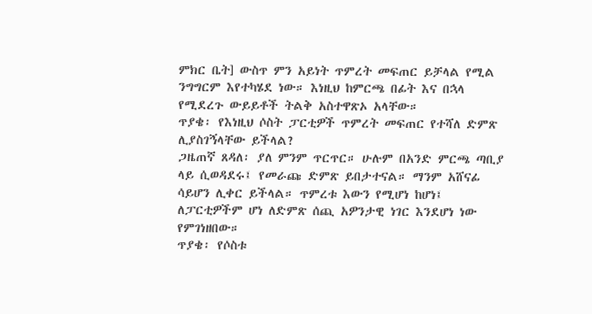ምክር ቤት] ውስጥ ምን አይነት ጥምረት መፍጠር ይቻላል የሚል ንግግርም እየተካሄደ ነው። እነዚህ ከምርጫ በፊት እና በኋላ የሚደረጉ ውይይቶች ትልቅ አስተዋጽኦ አላቸው።
ጥያቄ፡ የእነዚህ ሶስት ፓርቲዎች ጥምረት መፍጠር የተሻለ ድምጽ ሊያስገኝላቸው ይችላል?
ጋዜጠኛ ጸዳለ፡ ያለ ምንም ጥርጥር። ሁሉም በአንድ ምርጫ ጣቢያ ላይ ሲወዳደሩ፤ የመራጩ ድምጽ ይበታተናል። ማንም አሸናፊ ሳይሆን ሊቀር ይችላል። ጥምረቱ እውን የሚሆነ ከሆነ፤ ለፓርቲዎችም ሆነ ለድምጽ ሰጪ አዎንታዊ ነገር እንደሆነ ነው የምገነዘበው።
ጥያቄ፡ የሶስቱ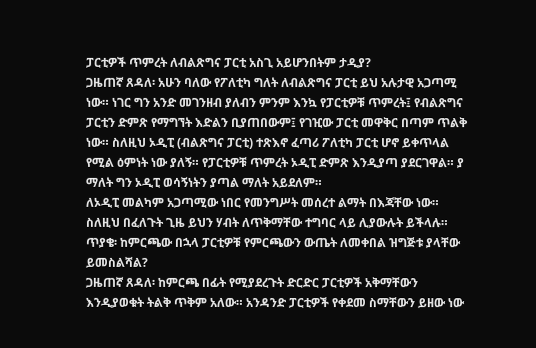ፓርቲዎች ጥምረት ለብልጽግና ፓርቲ አስጊ አይሆንበትም ታዲያ?
ጋዜጠኛ ጸዳለ፡ አሁን ባለው የፖለቲካ ግለት ለብልጽግና ፓርቲ ይህ አሉታዊ አጋጣሚ ነው። ነገር ግን አንድ መገንዘብ ያለብን ምንም እንኳ የፓርቲዎቹ ጥምረት፤ የብልጽግና ፓርቲን ድምጽ የማግኘት እድልን ቢያጠበውም፤ የገዢው ፓርቲ መዋቅር በጣም ጥልቅ ነው። ስለዚህ ኦዲፒ (ብልጽግና ፓርቲ) ተጽእኖ ፈጣሪ ፖለቲካ ፓርቲ ሆኖ ይቀጥላል የሚል ዕምነት ነው ያለኝ። የፓርቲዎቹ ጥምረት ኦዲፒ ድምጽ እንዲያጣ ያደርገዋል። ያ ማለት ግን ኦዲፒ ወሳኝነትን ያጣል ማለት አይደለም።
ለኦዲፒ መልካም አጋጣሚው ነበር የመንግሥት መሰረተ ልማት በእጃቸው ነው። ስለዚህ በፈለጉት ጊዜ ይህን ሃብት ለጥቅማቸው ተግባር ላይ ሊያውሉት ይችላሉ።
ጥያቄ፡ ከምርጫው በኋላ ፓርቲዎቹ የምርጫውን ውጤት ለመቀበል ዝግጅቱ ያላቸው ይመስልሻል?
ጋዜጠኛ ጸዳለ፡ ከምርጫ በፊት የሚያደረጉት ድርድር ፓርቲዎች አቅማቸውን እንዲያወቁት ትልቅ ጥቅም አለው። አንዳንድ ፓርቲዎች የቀደመ ስማቸውን ይዘው ነው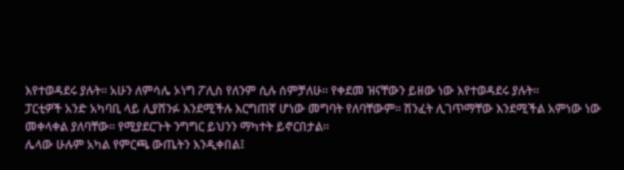እየተወዳደሩ ያሉት። አሁን ለምሳሌ ኦነግ ፖሊስ የለንም ሲሉ ሰምቻለሁ። የቀደመ ዝናቸውን ይዘው ነው እየተወዳደሩ ያሉት።
ፓርቲዎች አንድ አካባቢ ላይ ሊያሸንፉ እንደሚችሉ እርግጠኛ ሆነው መግባት የለባቸውም። ሽንፈት ሊገጥማቸው እንደሚችል አምነው ነው መቀላቀል ያለባቸው። የሚያደርጉት ንግግር ይህንን ማካተት ይኖርበታል።
ሌላው ሁሉም አካል የምርጫ ውጤትን እንዲቀበል፤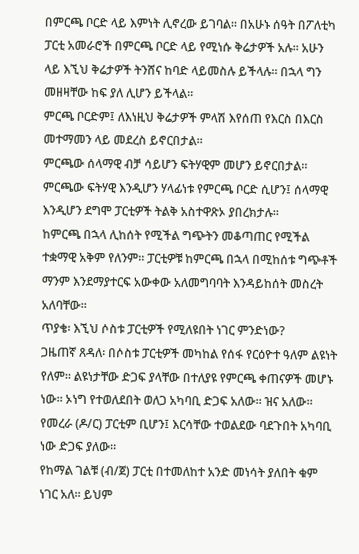በምርጫ ቦርድ ላይ እምነት ሊኖረው ይገባል። በአሁኑ ሰዓት በፖለቲካ ፓርቲ አመራሮች በምርጫ ቦርድ ላይ የሚነሱ ቅሬታዎች አሉ። አሁን ላይ እኚህ ቅሬታዎች ትንሸና ከባድ ላይመስሉ ይችላሉ። በኋላ ግን መዘዛቸው ከፍ ያለ ሊሆን ይችላል።
ምርጫ ቦርድም፤ ለእነዚህ ቅሬታዎች ምላሽ እየሰጠ የእርስ በእርስ መተማመን ላይ መደረስ ይኖርበታል።
ምርጫው ሰላማዊ ብቻ ሳይሆን ፍትሃዊም መሆን ይኖርበታል። ምርጫው ፍትሃዊ እንዲሆን ሃላፊነቱ የምርጫ ቦርድ ሲሆን፤ ሰላማዊ እንዲሆን ደግሞ ፓርቲዎች ትልቅ አስተዋጽኦ ያበረክታሉ።
ከምርጫ በኋላ ሊከሰት የሚችል ግጭትን መቆጣጠር የሚችል ተቋማዊ አቅም የለንም። ፓርቲዎቹ ከምርጫ በኋላ በሚከሰቱ ግጭቶች ማንም እንደማያተርፍ አውቀው አለመግባባት እንዳይከሰት መስረት አለባቸው።
ጥያቄ፡ እኚህ ሶስቱ ፓርቲዎች የሚለዩበት ነገር ምንድነው?
ጋዜጠኛ ጸዳለ፡ በሶስቱ ፓርቲዎች መካከል የሰፋ የርዕዮተ ዓለም ልዩነት የለም። ልዩነታቸው ድጋፍ ያላቸው በተለያዩ የምርጫ ቀጠናዎች መሆኑ ነው። ኦነግ የተወለደበት ወለጋ አካባቢ ድጋፍ አለው። ዝና አለው።
የመረራ (ዶ/ር) ፓርቲም ቢሆን፤ እርሳቸው ተወልደው ባደጉበት አካባቢ ነው ድጋፍ ያለው።
የከማል ገልቹ (ብ/ጀ) ፓርቲ በተመለከተ አንድ መነሳት ያለበት ቁም ነገር አለ። ይህም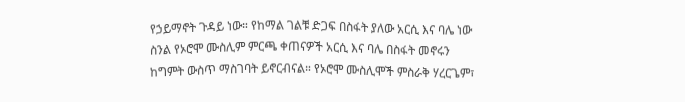የኃይማኖት ጉዳይ ነው። የከማል ገልቹ ድጋፍ በስፋት ያለው አርሲ እና ባሌ ነው ስንል የኦሮሞ ሙስሊም ምርጫ ቀጠናዎች አርሲ እና ባሌ በስፋት መኖሩን ከግምት ውስጥ ማስገባት ይኖርብናል። የኦሮሞ ሙስሊሞች ምስራቅ ሃረርጌም፣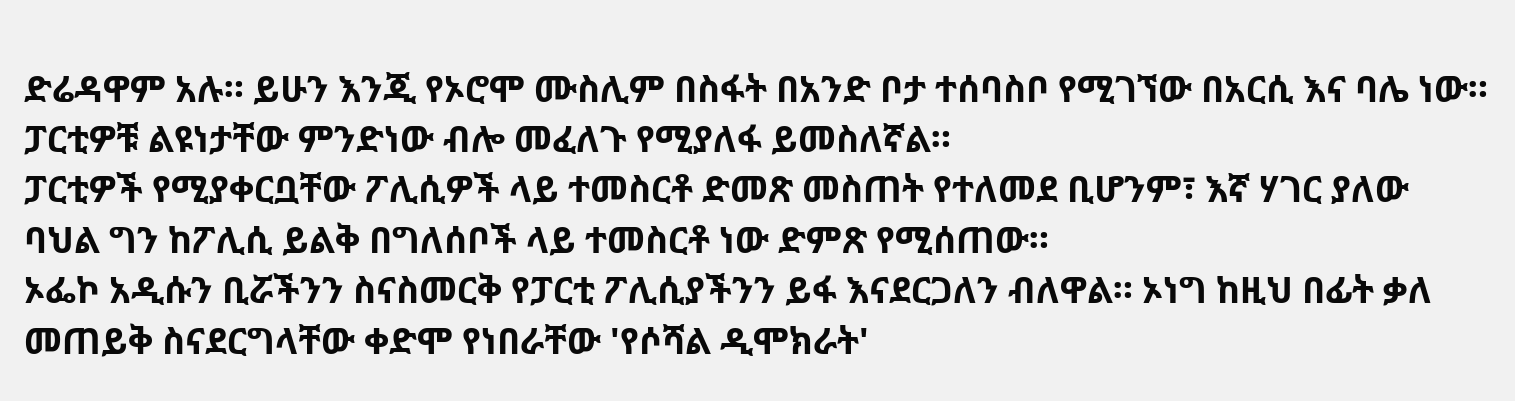ድሬዳዋም አሉ። ይሁን እንጂ የኦሮሞ ሙስሊም በስፋት በአንድ ቦታ ተሰባስቦ የሚገኘው በአርሲ እና ባሌ ነው።
ፓርቲዎቹ ልዩነታቸው ምንድነው ብሎ መፈለጉ የሚያለፋ ይመስለኛል።
ፓርቲዎች የሚያቀርቧቸው ፖሊሲዎች ላይ ተመስርቶ ድመጽ መስጠት የተለመደ ቢሆንም፣ እኛ ሃገር ያለው ባህል ግን ከፖሊሲ ይልቅ በግለሰቦች ላይ ተመስርቶ ነው ድምጽ የሚሰጠው።
ኦፌኮ አዲሱን ቢሯችንን ስናስመርቅ የፓርቲ ፖሊሲያችንን ይፋ እናደርጋለን ብለዋል። ኦነግ ከዚህ በፊት ቃለ መጠይቅ ስናደርግላቸው ቀድሞ የነበራቸው 'የሶሻል ዲሞክራት'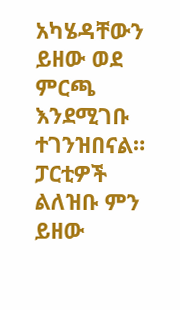አካሄዳቸውን ይዘው ወደ ምርጫ እንደሚገቡ ተገንዝበናል።
ፓርቲዎች ልለዝቡ ምን ይዘው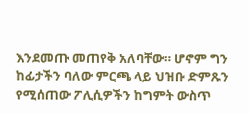እንደመጡ መጠየቅ አለባቸው። ሆኖም ግን ከፊታችን ባለው ምርጫ ላይ ህዝቡ ድምጹን የሚሰጠው ፖሊሲዎችን ከግምት ውስጥ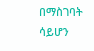በማስገባት ሳይሆን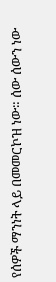የሰዎች ማንነት ላይ በመመርኮዝ ነው። ሰው ሰውን ነው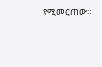የሚመርጠው።